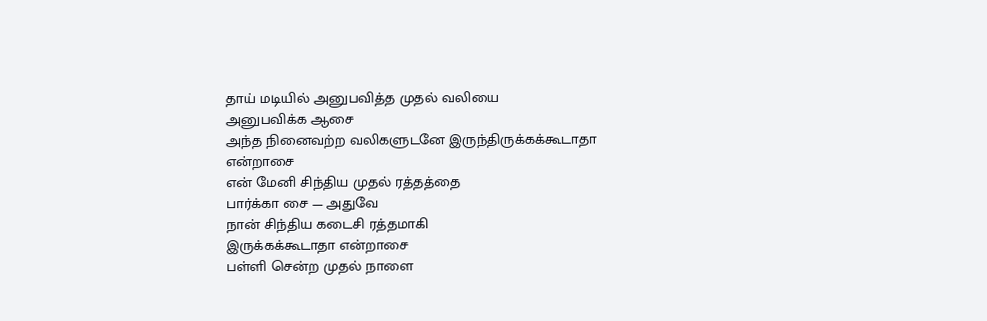தாய் மடியில் அனுபவித்த முதல் வலியை
அனுபவிக்க ஆசை
அந்த நினைவற்ற வலிகளுடனே இருந்திருக்கக்கூடாதா
என்றாசை
என் மேனி சிந்திய முதல் ரத்தத்தை
பார்க்கா சை — அதுவே
நான் சிந்திய கடைசி ரத்தமாகி
இருக்கக்கூடாதா என்றாசை
பள்ளி சென்ற முதல் நாளை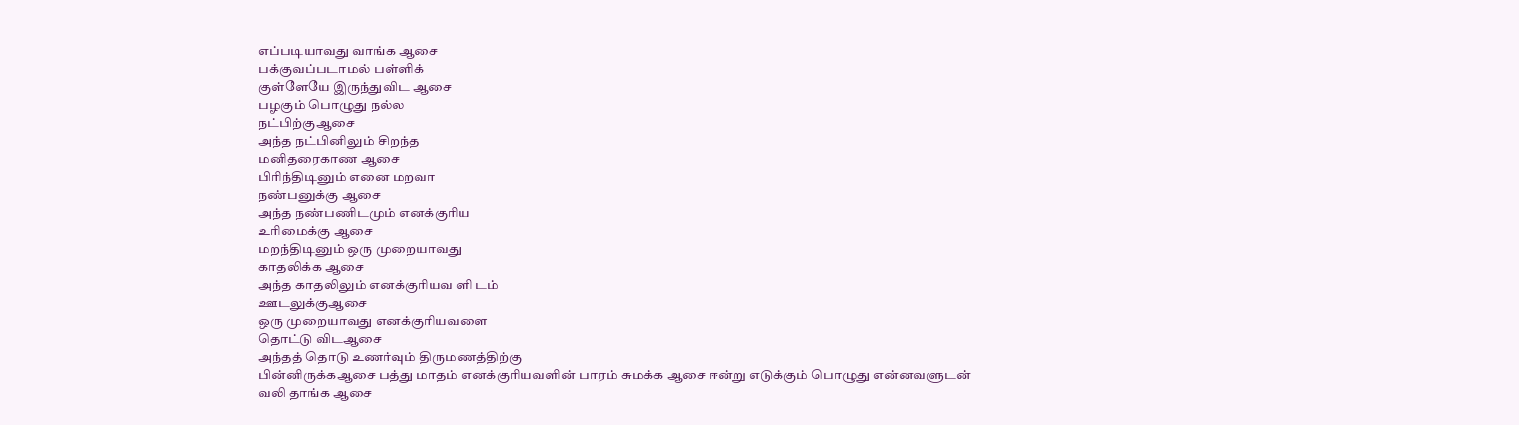எப்படியாவது வாங்க ஆசை
பக்குவப்படாமல் பள்ளிக்
குள்ளேயே இருந்துவிட ஆசை
பழகும் பொழுது நல்ல
நட்பிற்குஆசை
அந்த நட்பினிலும் சிறந்த
மனிதரைகாண ஆசை
பிரிந்திடினும் எனை மறவா
நண்பனுக்கு ஆசை
அந்த நண்பணிடமும் எனக்குரிய
உரிமைக்கு ஆசை
மறந்திடினும் ஒரு முறையாவது
காதலிக்க ஆசை
அந்த காதலிலும் எனக்குரியவ ளி டம்
ஊடலுக்குஆசை
ஒரு முறையாவது எனக்குரியவளை
தொட்டு விடஆசை
அந்தத் தொடு உணர்வும் திருமணத்திற்கு
பின்னிருக்கஆசை பத்து மாதம் எனக்குரியவளின் பாரம் சுமக்க ஆசை ஈன்று எடுக்கும் பொழுது என்னவளுடன்
வலி தாங்க ஆசை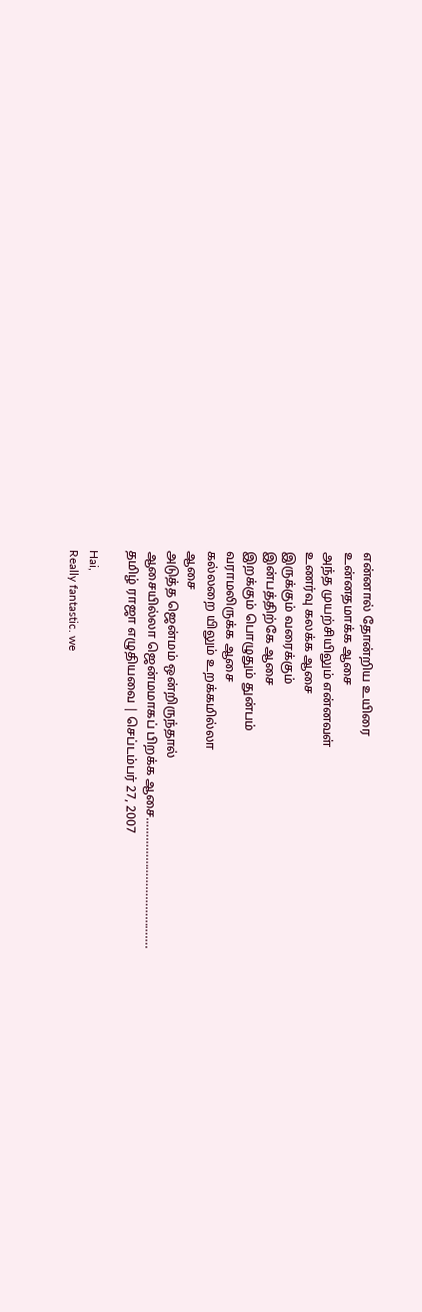என்னால் தோன்றிய உயிரை
உன்னதமாக்க ஆசை
அந்த முயற்சியிலும் என்னவள்
உணர்வு கலக்க ஆசை
இருக்கும் வரைக்கும்
இன்பத்திற்கே ஆசை
இறக்கும் பொழுதும் துன்பம்
வராமலிருக்க ஆசை
கல்லறை யிலும் உறக்கமில்லா
ஆசை
அடுத்த ஜென்மம் ஒன்றிருந்தால்
ஆசையில்லா ஜென்மமாகப் பிறக்க ஆசை………………………………….
தமிழ் ராஜா எழுதியவை | செப்டம்பர் 27, 2007

Hai,
Really fantastic. we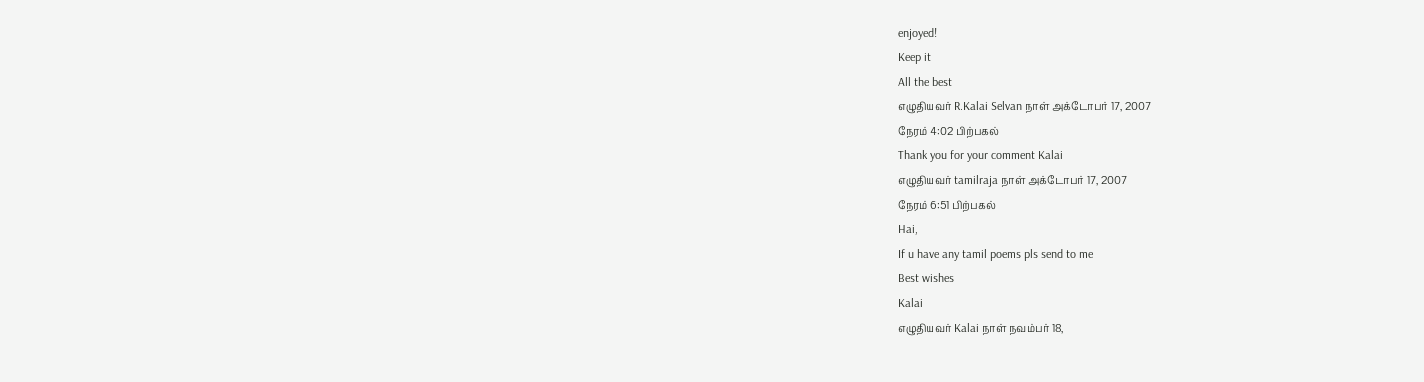enjoyed!
Keep it
All the best
எழுதியவர் R.Kalai Selvan நாள் அக்டோபர் 17, 2007
நேரம் 4:02 பிற்பகல்
Thank you for your comment Kalai
எழுதியவர் tamilraja நாள் அக்டோபர் 17, 2007
நேரம் 6:51 பிற்பகல்
Hai,
If u have any tamil poems pls send to me
Best wishes
Kalai
எழுதியவர் Kalai நாள் நவம்பர் 18,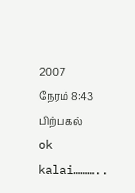2007
நேரம் 8:43 பிற்பகல்
ok kalai………..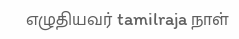எழுதியவர் tamilraja நாள்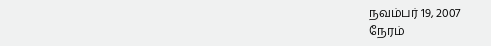நவம்பர் 19, 2007
நேரம்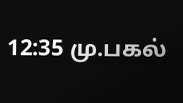12:35 மு.பகல்